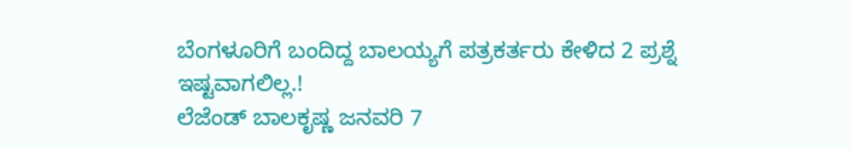ಬೆಂಗಳೂರಿಗೆ ಬಂದಿದ್ದ ಬಾಲಯ್ಯಗೆ ಪತ್ರಕರ್ತರು ಕೇಳಿದ 2 ಪ್ರಶ್ನೆ ಇಷ್ಟವಾಗಲಿಲ್ಲ.!
ಲೆಜೆಂಡ್ ಬಾಲಕೃಷ್ಣ ಜನವರಿ 7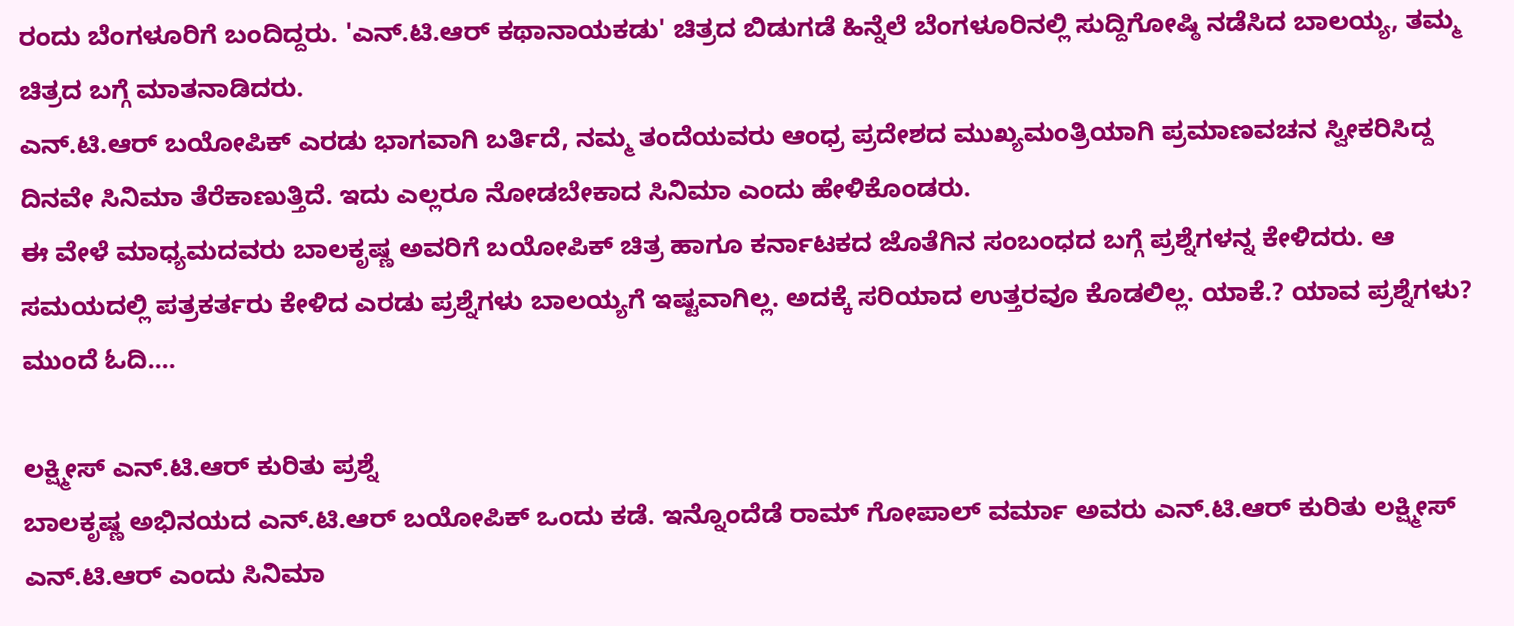ರಂದು ಬೆಂಗಳೂರಿಗೆ ಬಂದಿದ್ದರು. 'ಎನ್.ಟಿ.ಆರ್ ಕಥಾನಾಯಕಡು' ಚಿತ್ರದ ಬಿಡುಗಡೆ ಹಿನ್ನೆಲೆ ಬೆಂಗಳೂರಿನಲ್ಲಿ ಸುದ್ದಿಗೋಷ್ಠಿ ನಡೆಸಿದ ಬಾಲಯ್ಯ, ತಮ್ಮ ಚಿತ್ರದ ಬಗ್ಗೆ ಮಾತನಾಡಿದರು.
ಎನ್.ಟಿ.ಆರ್ ಬಯೋಪಿಕ್ ಎರಡು ಭಾಗವಾಗಿ ಬರ್ತಿದೆ, ನಮ್ಮ ತಂದೆಯವರು ಆಂಧ್ರ ಪ್ರದೇಶದ ಮುಖ್ಯಮಂತ್ರಿಯಾಗಿ ಪ್ರಮಾಣವಚನ ಸ್ವೀಕರಿಸಿದ್ದ ದಿನವೇ ಸಿನಿಮಾ ತೆರೆಕಾಣುತ್ತಿದೆ. ಇದು ಎಲ್ಲರೂ ನೋಡಬೇಕಾದ ಸಿನಿಮಾ ಎಂದು ಹೇಳಿಕೊಂಡರು.
ಈ ವೇಳೆ ಮಾಧ್ಯಮದವರು ಬಾಲಕೃಷ್ಣ ಅವರಿಗೆ ಬಯೋಪಿಕ್ ಚಿತ್ರ ಹಾಗೂ ಕರ್ನಾಟಕದ ಜೊತೆಗಿನ ಸಂಬಂಧದ ಬಗ್ಗೆ ಪ್ರಶ್ನೆಗಳನ್ನ ಕೇಳಿದರು. ಆ ಸಮಯದಲ್ಲಿ ಪತ್ರಕರ್ತರು ಕೇಳಿದ ಎರಡು ಪ್ರಶ್ನೆಗಳು ಬಾಲಯ್ಯಗೆ ಇಷ್ಟವಾಗಿಲ್ಲ. ಅದಕ್ಕೆ ಸರಿಯಾದ ಉತ್ತರವೂ ಕೊಡಲಿಲ್ಲ. ಯಾಕೆ.? ಯಾವ ಪ್ರಶ್ನೆಗಳು? ಮುಂದೆ ಓದಿ....

ಲಕ್ಷ್ಮೀಸ್ ಎನ್.ಟಿ.ಆರ್ ಕುರಿತು ಪ್ರಶ್ನೆ
ಬಾಲಕೃಷ್ಣ ಅಭಿನಯದ ಎನ್.ಟಿ.ಆರ್ ಬಯೋಪಿಕ್ ಒಂದು ಕಡೆ. ಇನ್ನೊಂದೆಡೆ ರಾಮ್ ಗೋಪಾಲ್ ವರ್ಮಾ ಅವರು ಎನ್.ಟಿ.ಆರ್ ಕುರಿತು ಲಕ್ಷ್ಮೀಸ್ ಎನ್.ಟಿ.ಆರ್ ಎಂದು ಸಿನಿಮಾ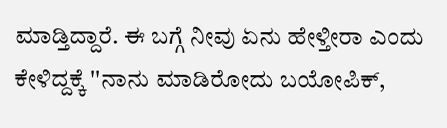ಮಾಡ್ತಿದ್ದಾರೆ. ಈ ಬಗ್ಗೆ ನೀವು ಏನು ಹೇಳ್ತೀರಾ ಎಂದು ಕೇಳಿದ್ದಕ್ಕೆ ''ನಾನು ಮಾಡಿರೋದು ಬಯೋಪಿಕ್,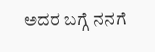ಅದರ ಬಗ್ಗೆ ನನಗೆ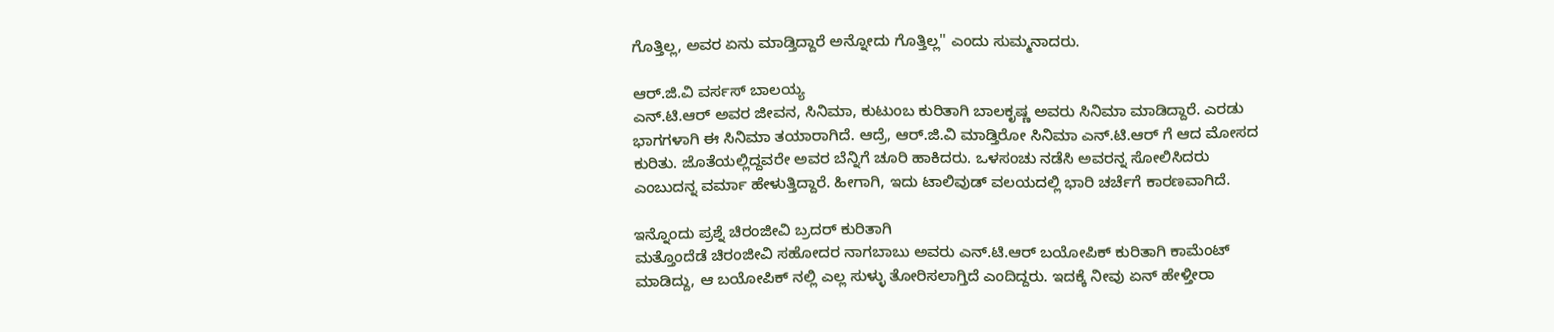ಗೊತ್ತಿಲ್ಲ, ಅವರ ಏನು ಮಾಡ್ತಿದ್ದಾರೆ ಅನ್ನೋದು ಗೊತ್ತಿಲ್ಲ'' ಎಂದು ಸುಮ್ಮನಾದರು.

ಆರ್.ಜಿ.ವಿ ವರ್ಸಸ್ ಬಾಲಯ್ಯ
ಎನ್.ಟಿ.ಆರ್ ಅವರ ಜೀವನ, ಸಿನಿಮಾ, ಕುಟುಂಬ ಕುರಿತಾಗಿ ಬಾಲಕೃಷ್ಣ ಅವರು ಸಿನಿಮಾ ಮಾಡಿದ್ದಾರೆ. ಎರಡು ಭಾಗಗಳಾಗಿ ಈ ಸಿನಿಮಾ ತಯಾರಾಗಿದೆ. ಆದ್ರೆ, ಆರ್.ಜಿ.ವಿ ಮಾಡ್ತಿರೋ ಸಿನಿಮಾ ಎನ್.ಟಿ.ಆರ್ ಗೆ ಆದ ಮೋಸದ ಕುರಿತು. ಜೊತೆಯಲ್ಲಿದ್ದವರೇ ಅವರ ಬೆನ್ನಿಗೆ ಚೂರಿ ಹಾಕಿದರು. ಒಳಸಂಚು ನಡೆಸಿ ಅವರನ್ನ ಸೋಲಿಸಿದರು ಎಂಬುದನ್ನ ವರ್ಮಾ ಹೇಳುತ್ತಿದ್ದಾರೆ. ಹೀಗಾಗಿ, ಇದು ಟಾಲಿವುಡ್ ವಲಯದಲ್ಲಿ ಭಾರಿ ಚರ್ಚೆಗೆ ಕಾರಣವಾಗಿದೆ.

ಇನ್ನೊಂದು ಪ್ರಶ್ನೆ ಚಿರಂಜೀವಿ ಬ್ರದರ್ ಕುರಿತಾಗಿ
ಮತ್ತೊಂದೆಡೆ ಚಿರಂಜೀವಿ ಸಹೋದರ ನಾಗಬಾಬು ಅವರು ಎನ್.ಟಿ.ಆರ್ ಬಯೋಪಿಕ್ ಕುರಿತಾಗಿ ಕಾಮೆಂಟ್ ಮಾಡಿದ್ದು, ಆ ಬಯೋಪಿಕ್ ನಲ್ಲಿ ಎಲ್ಲ ಸುಳ್ಳು ತೋರಿಸಲಾಗ್ತಿದೆ ಎಂದಿದ್ದರು. ಇದಕ್ಕೆ ನೀವು ಏನ್ ಹೇಳ್ತೀರಾ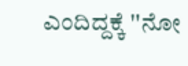ಎಂದಿದ್ದಕ್ಕೆ ''ನೋ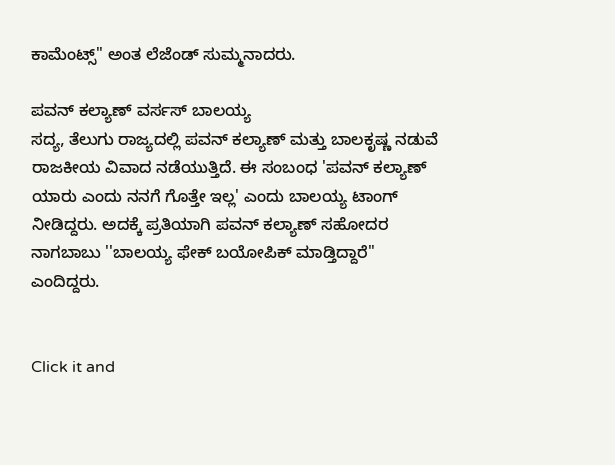ಕಾಮೆಂಟ್ಸ್'' ಅಂತ ಲೆಜೆಂಡ್ ಸುಮ್ಮನಾದರು.

ಪವನ್ ಕಲ್ಯಾಣ್ ವರ್ಸಸ್ ಬಾಲಯ್ಯ
ಸದ್ಯ, ತೆಲುಗು ರಾಜ್ಯದಲ್ಲಿ ಪವನ್ ಕಲ್ಯಾಣ್ ಮತ್ತು ಬಾಲಕೃಷ್ಣ ನಡುವೆ ರಾಜಕೀಯ ವಿವಾದ ನಡೆಯುತ್ತಿದೆ. ಈ ಸಂಬಂಧ 'ಪವನ್ ಕಲ್ಯಾಣ್ ಯಾರು ಎಂದು ನನಗೆ ಗೊತ್ತೇ ಇಲ್ಲ' ಎಂದು ಬಾಲಯ್ಯ ಟಾಂಗ್ ನೀಡಿದ್ದರು. ಅದಕ್ಕೆ ಪ್ರತಿಯಾಗಿ ಪವನ್ ಕಲ್ಯಾಣ್ ಸಹೋದರ ನಾಗಬಾಬು ''ಬಾಲಯ್ಯ ಫೇಕ್ ಬಯೋಪಿಕ್ ಮಾಡ್ತಿದ್ದಾರೆ'' ಎಂದಿದ್ದರು.


Click it and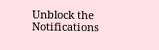Unblock the Notifications